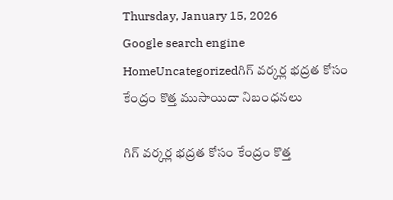Thursday, January 15, 2026
Google search engine
HomeUncategorizedగిగ్ వర్కర్ల భద్రత కోసం కేంద్రం కొత్త ముసాయిదా నిబంధనలు

గిగ్ వర్కర్ల భద్రత కోసం కేంద్రం కొత్త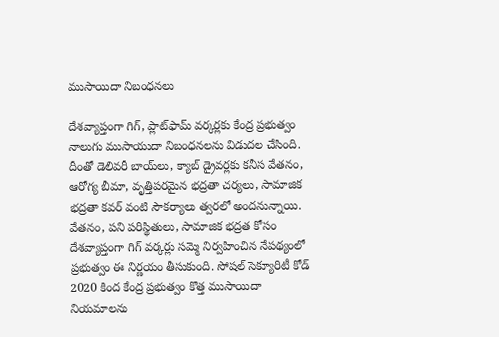ముసాయిదా నిబంధనలు

దేశవ్యాప్తంగా గిగ్, ప్లాట్‌ఫామ్ వర్కర్లకు కేంద్ర ప్రభుత్వం నాలుగు ముసాయుదా నిబంధనలను విడుదల చేసింది. దీంతో డెలివరీ బాయ్‌లు, క్యాబ్ డ్రైవర్లకు కనీస వేతనం, ఆరోగ్య బీమా, వృత్తిపరమైన భద్రతా చర్యలు, సామాజిక భద్రతా కవర్ వంటి సౌకర్యాలు త్వరలో అందనున్నాయి. వేతనం, పని పరిస్థితులు, సామాజిక భద్రత కోసం దేశవ్యాప్తంగా గిగ్ వర్కర్లు సమ్మె నిర్వహించిన నేపథ్యంలో ప్రభుత్వం ఈ నిర్ణయం తీసుకుంది. సోషల్ సెక్యూరిటీ కోడ్ 2020 కింద కేంద్ర ప్రభుత్వం కొత్త ముసాయిదా నియమాలను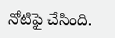నోటిఫై చేసింది.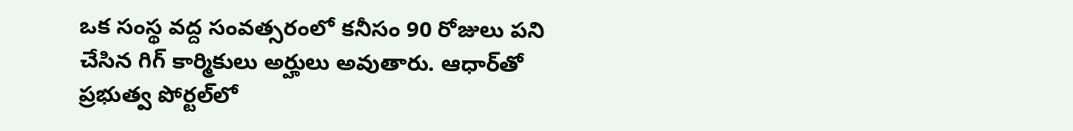ఒక సంస్థ వద్ద సంవత్సరంలో కనీసం 90 రోజులు పని చేసిన గిగ్ కార్మికులు అర్హులు అవుతారు. ఆధార్‌తో ప్రభుత్వ పోర్టల్‌లో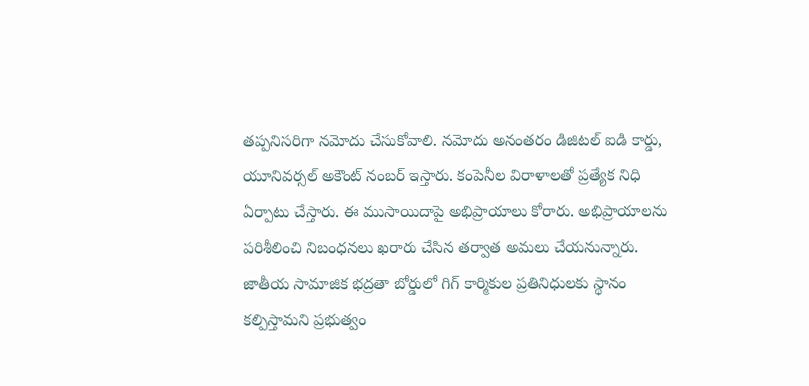తప్పనిసరిగా నమోదు చేసుకోవాలి. నమోదు అనంతరం డిజిటల్ ఐడి కార్డు, యూనివర్సల్ అకౌంట్ నంబర్ ఇస్తారు. కంపెనీల విరాళాలతో ప్రత్యేక నిధి ఏర్పాటు చేస్తారు. ఈ ముసాయిదాపై అభిప్రాయాలు కోరారు. అభిప్రాయాలను పరిశీలించి నిబంధనలు ఖరారు చేసిన తర్వాత అమలు చేయనున్నారు. జాతీయ సామాజిక భద్రతా బోర్డులో గిగ్ కార్మికుల ప్రతినిధులకు స్థానం కల్పిస్తామని ప్రభుత్వం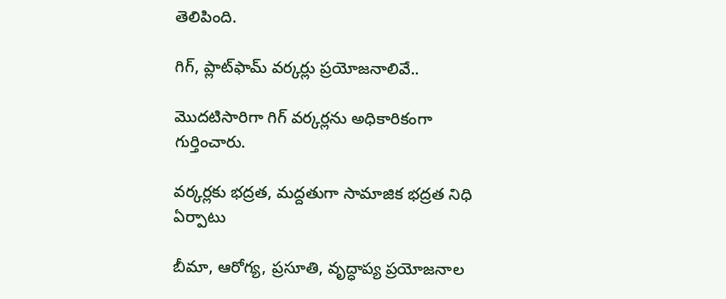తెలిపింది.

గిగ్, ప్లాట్‌ఫామ్ వర్కర్లు ప్రయోజనాలివే..

మొదటిసారిగా గిగ్ వర్కర్లను అధికారికంగా గుర్తించారు.

వర్కర్లకు భద్రత, మద్దతుగా సామాజిక భద్రత నిధి ఏర్పాటు

బీమా, ఆరోగ్య, ప్రసూతి, వృద్ధాప్య ప్రయోజనాల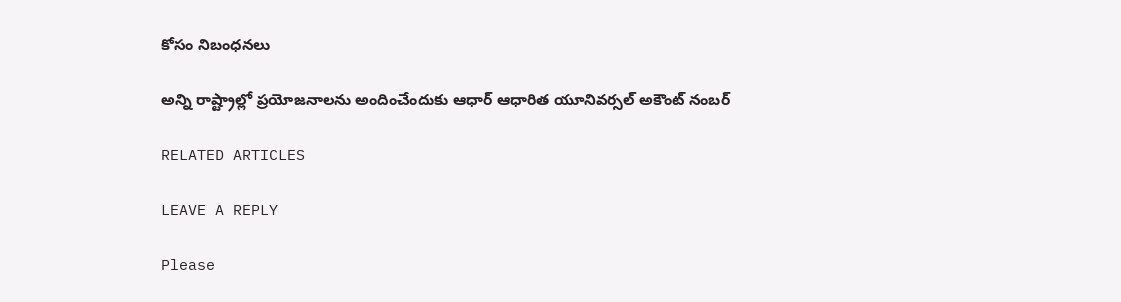కోసం నిబంధనలు

అన్ని రాష్ట్రాల్లో ప్రయోజనాలను అందించేందుకు ఆధార్ ఆధారిత యూనివర్సల్ అకౌంట్ నంబర్

RELATED ARTICLES

LEAVE A REPLY

Please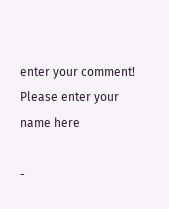enter your comment!
Please enter your name here

-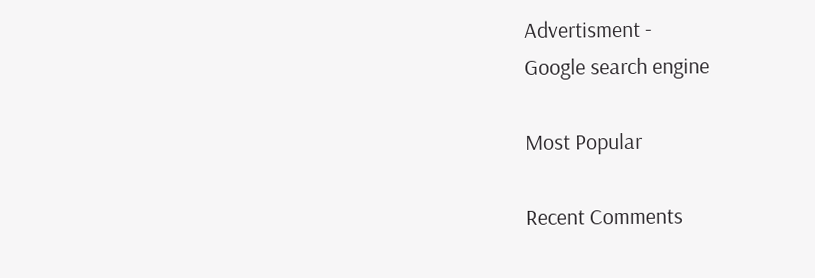Advertisment -
Google search engine

Most Popular

Recent Comments